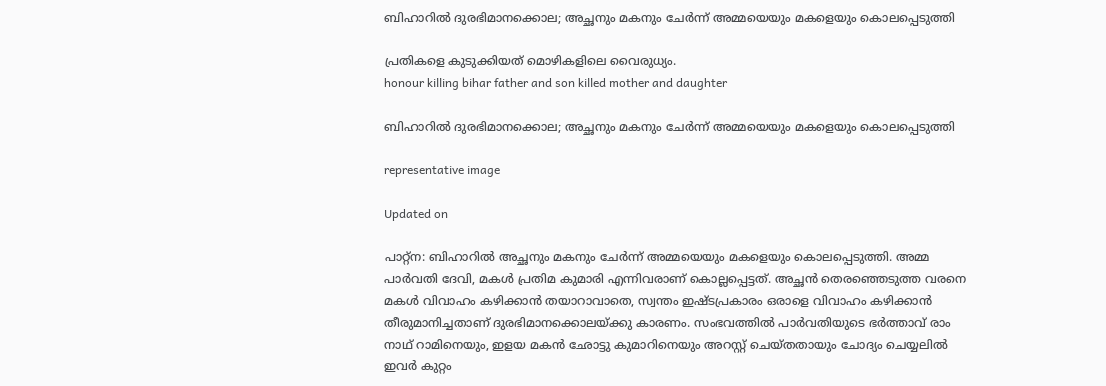ബിഹാറില്‍ ദുരഭിമാനക്കൊല; അച്ഛനും മകനും ചേർന്ന് അമ്മയെയും മകളെയും കൊലപ്പെടുത്തി

പ്രതികളെ കുടുക്കിയത് മൊഴികളിലെ വൈരുധ്യം.
honour killing bihar father and son killed mother and daughter

ബിഹാറില്‍ ദുരഭിമാനക്കൊല; അച്ഛനും മകനും ചേർന്ന് അമ്മയെയും മകളെയും കൊലപ്പെടുത്തി

representative image

Updated on

പാറ്റ്ന: ബിഹാറില്‍ അച്ഛനും മകനും ചേർന്ന് അമ്മയെയും മകളെയും കൊലപ്പെടുത്തി. അമ്മ പാർവതി ദേവി, മകൾ പ്രതിമ കുമാരി എന്നിവരാണ് കൊല്ലപ്പെട്ടത്. അച്ഛൻ തെരഞ്ഞെടുത്ത വരനെ മകൾ വിവാഹം കഴിക്കാൻ തയാറാവാതെ, സ്വന്തം ഇഷ്ടപ്രകാരം ഒരാളെ വിവാഹം കഴിക്കാന്‍ തീരുമാനിച്ചതാണ് ദുരഭിമാനക്കൊലയ്ക്കു കാരണം. സംഭവത്തിൽ പാർവതിയുടെ ഭർത്താവ് രാം നാഥ് റാമിനെയും, ഇളയ മകൻ ഛോട്ടു കുമാറിനെയും അറസ്റ്റ് ചെയ്തതായും ചോദ്യം ചെയ്യലിൽ ഇവർ കുറ്റം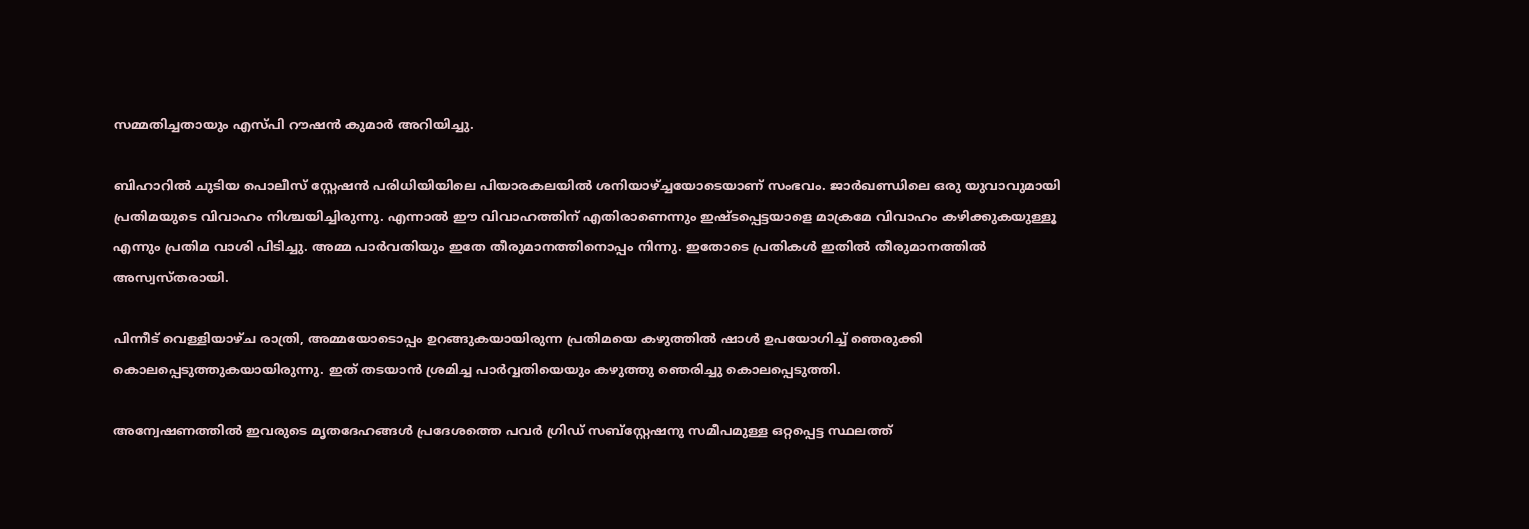സമ്മതിച്ചതായും എസ്പി റൗഷൻ കുമാർ അറിയിച്ചു.

ബിഹാറില്‍ ചുടിയ പൊലീസ് സ്റ്റേഷൻ പരിധിയിയിലെ പിയാരകലയിൽ ശനിയാഴ്ച്ചയോടെയാണ് സംഭവം. ജാർഖണ്ഡിലെ ഒരു യുവാവുമായി പ്രതിമയുടെ വിവാഹം നിശ്ചയിച്ചിരുന്നു. എന്നാൽ ഈ വിവാഹത്തിന് എതിരാണെന്നും ഇഷ്ടപ്പെട്ടയാളെ മാക്രമേ വിവാഹം കഴിക്കുകയുള്ളൂ എന്നും പ്രതിമ വാശി പിടിച്ചു. അമ്മ പാർവതിയും ഇതേ തീരുമാനത്തിനൊപ്പം നിന്നു. ഇതോടെ പ്രതികൾ ഇതിൽ തീരുമാനത്തിൽ അസ്വസ്തരായി.

പിന്നീട് വെള്ളിയാഴ്ച രാത്രി, അമ്മയോടൊപ്പം ഉറങ്ങുകയായിരുന്ന പ്രതിമയെ കഴുത്തിൽ ഷാൾ ഉപയോഗിച്ച് ഞെരുക്കി കൊലപ്പെടുത്തുകയായിരുന്നു. ഇത് തടയാൻ ശ്രമിച്ച പാർവ്വതിയെയും കഴുത്തു ഞെരിച്ചു കൊലപ്പെടുത്തി.

അന്വേഷണത്തിൽ ഇവരുടെ മൃതദേഹങ്ങൾ പ്രദേശത്തെ പവർ ഗ്രിഡ് സബ്‌സ്റ്റേഷനു സമീപമുള്ള ഒറ്റപ്പെട്ട സ്ഥലത്ത്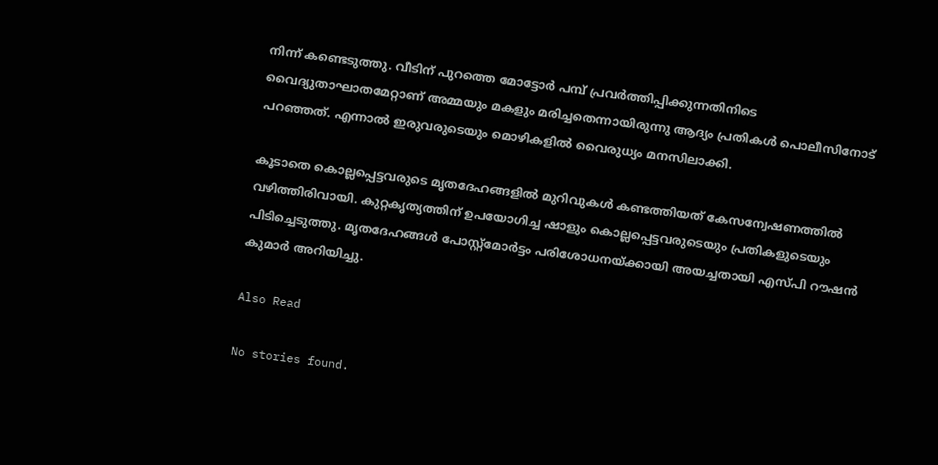നിന്ന് കണ്ടെടുത്തു. വീടിന് പുറത്തെ മോട്ടോർ പമ്പ് പ്രവർത്തിപ്പിക്കുന്നതിനിടെ വൈദ്യുതാഘാതമേറ്റാണ് അമ്മയും മകളും മരിച്ചതെന്നായിരുന്നു ആദ്യം പ്രതികൾ പൊലീസിനോട് പറഞ്ഞത്. എന്നാൽ ഇരുവരുടെയും മൊഴികളിൽ വൈരുധ്യം മനസിലാക്കി.

കൂടാതെ കൊല്ലപ്പെട്ടവരുടെ മൃതദേഹങ്ങളിൽ മുറിവുകൾ കണ്ടത്തിയത് കേസന്വേഷണത്തിൽ വഴിത്തിരിവായി. കുറ്റകൃത്യത്തിന് ഉപയോഗിച്ച ഷാളും കൊല്ലപ്പെട്ടവരുടെയും പ്രതികളുടെയും പിടിച്ചെടുത്തു. മൃതദേഹങ്ങൾ പോസ്റ്റ്‌മോർട്ടം പരിശോധനയ്ക്കായി അയച്ചതായി എസ്പി റൗഷൻ കുമാർ അറിയിച്ചു.

Also Read

No stories found.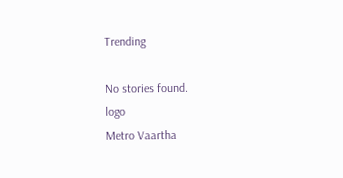Trending

No stories found.
logo
Metro Vaartha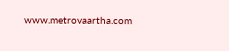www.metrovaartha.com